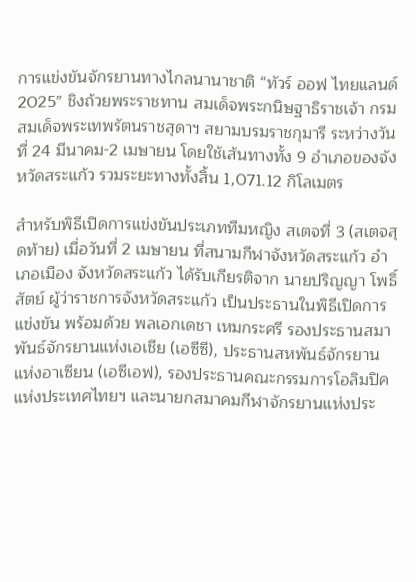การแข่งขันจักรยานทางไกลนานาชาติ “ทัวร์ ออฟ ไทยแลนด์ 2025” ชิงถ้วยพระราชทาน สมเด็จพระกนิษฐาธิราชเจ้า กรมสมเด็จพระเทพรัตนราชสุดาฯ สยามบรมราชกุมารี ระหว่างวันที่ 24 มีนาคม-2 เมษายน โดยใช้เส้นทางทั้ง 9 อำเภอของจังหวัดสระแก้ว รวมระยะทางทั้งสิ้น 1,071.12 กิโลเมตร

สำหรับพิธีเปิดการแข่งขันประเภททีมหญิง สเตจที่ 3 (สเตจสุดท้าย) เมื่อวันที่ 2 เมษายน ที่สนามกีฬาจังหวัดสระแก้ว อำเภอเมือง จังหวัดสระแก้ว ได้รับเกียรติจาก นายปริญญา โพธิ์สัตย์ ผู้ว่าราชการจังหวัดสระแก้ว เป็นประธานในพิธีเปิดการแข่งขัน พร้อมด้วย พลเอกเดชา เหมกระศรี รองประธานสมาพันธ์จักรยานแห่งเอเชีย (เอซีซี), ประธานสหพันธ์จักรยานแห่งอาเซียน (เอซีเอฟ), รองประธานคณะกรรมการโอลิมปิคแห่งประเทศไทยฯ และนายกสมาคมกีฬาจักรยานแห่งประ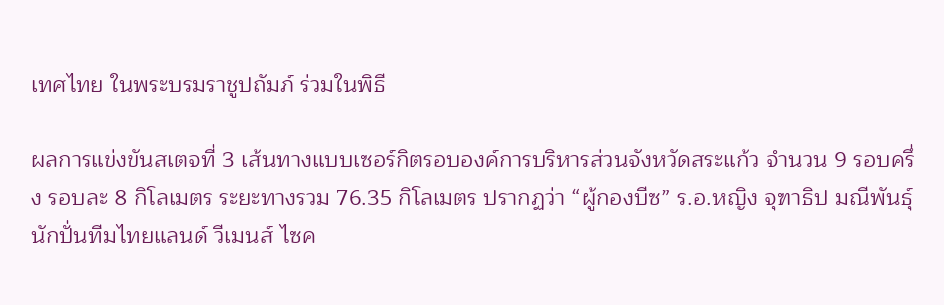เทศไทย ในพระบรมราชูปถัมภ์ ร่วมในพิธี

ผลการแข่งขันสเตจที่ 3 เส้นทางแบบเซอร์กิตรอบองค์การบริหารส่วนจังหวัดสระแก้ว จำนวน 9 รอบครึ่ง รอบละ 8 กิโลเมตร ระยะทางรวม 76.35 กิโลเมตร ปรากฏว่า “ผู้กองบีซ” ร.อ.หญิง จุฑาธิป มณีพันธุ์ นักปั่นทีมไทยแลนด์ วีเมนส์ ไซค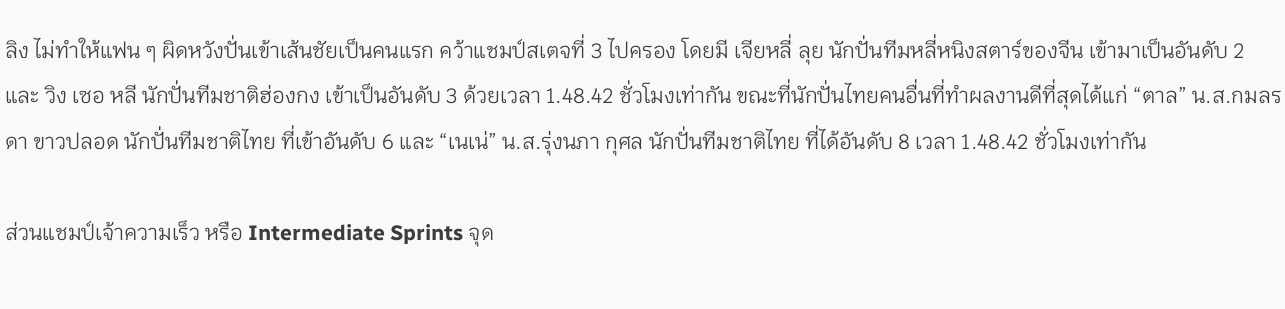ลิง ไม่ทำให้แฟน ๆ ผิดหวังปั่นเข้าเส้นชัยเป็นคนแรก คว้าแชมป์สเตจที่ 3 ไปครอง โดยมี เจียหลี่ ลุย นักปั่นทีมหลี่หนิงสตาร์ของจีน เข้ามาเป็นอันดับ 2 และ วิง เซอ หลี นักปั่นทีมชาติฮ่องกง เข้าเป็นอันดับ 3 ด้วยเวลา 1.48.42 ชั่วโมงเท่ากัน ขณะที่นักปั่นไทยคนอื่นที่ทำผลงานดีที่สุดได้แก่ “ตาล” น.ส.กมลรดา ขาวปลอด นักปั่นทีมชาติไทย ที่เข้าอันดับ 6 และ “เนเน่” น.ส.รุ่งนภา กุศล นักปั่นทีมชาติไทย ที่ได้อันดับ 8 เวลา 1.48.42 ชั่วโมงเท่ากัน

ส่วนแชมป์เจ้าความเร็ว หรือ Intermediate Sprints จุด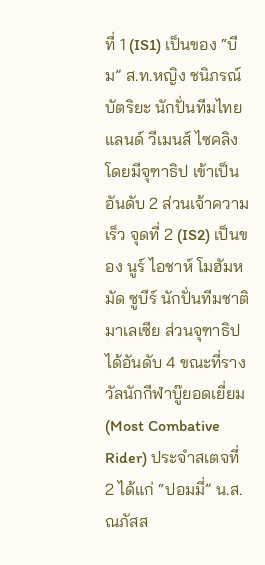ที่ 1 (IS1) เป็นของ “บีม” ส.ท.หญิง ชนิภรณ์ บัตริยะ นักปั่นทีมไทยแลนด์ วีเมนส์ ไซคลิง โดยมีจุฑาธิป เข้าเป็นอันดับ 2 ส่วนเจ้าความเร็ว จุดที่ 2 (IS2) เป็นของ นูร์ ไอชาห์ โมฮัมหมัด ซูบีร์ นักปั่นทีมชาติมาเลเซีย ส่วนจุฑาธิป ได้อันดับ 4 ขณะที่รางวัลนักกีฬาบู๊ยอดเยี่ยม (Most Combative Rider) ประจำสเตจที่ 2 ได้แก่ “ปอมมี่” น.ส.ณภัสส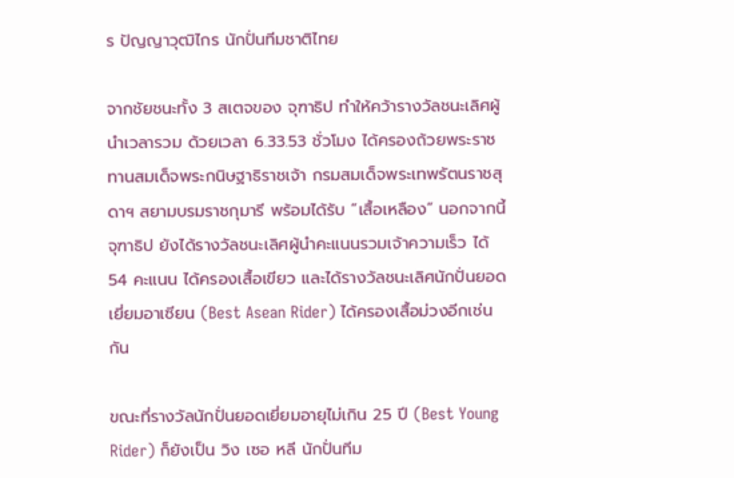ร ปัญญาวุฒิไกร นักปั่นทีมชาติไทย

จากชัยชนะทั้ง 3 สเตจของ จุฑาธิป ทำให้คว้ารางวัลชนะเลิศผู้นำเวลารวม ด้วยเวลา 6.33.53 ชั่วโมง ได้ครองถ้วยพระราชทานสมเด็จพระกนิษฐาธิราชเจ้า กรมสมเด็จพระเทพรัตนราชสุดาฯ สยามบรมราชกุมารี พร้อมได้รับ “เสื้อเหลือง” นอกจากนี้จุฑาธิป ยังได้รางวัลชนะเลิศผู้นำคะแนนรวมเจ้าความเร็ว ได้ 54 คะแนน ได้ครองเสื้อเขียว และได้รางวัลชนะเลิศนักปั่นยอดเยี่ยมอาเซียน (Best Asean Rider) ได้ครองเสื้อม่วงอีกเช่นกัน

ขณะที่รางวัลนักปั่นยอดเยี่ยมอายุไม่เกิน 25 ปี (Best Young Rider) ก็ยังเป็น วิง เซอ หลี นักปั่นทีม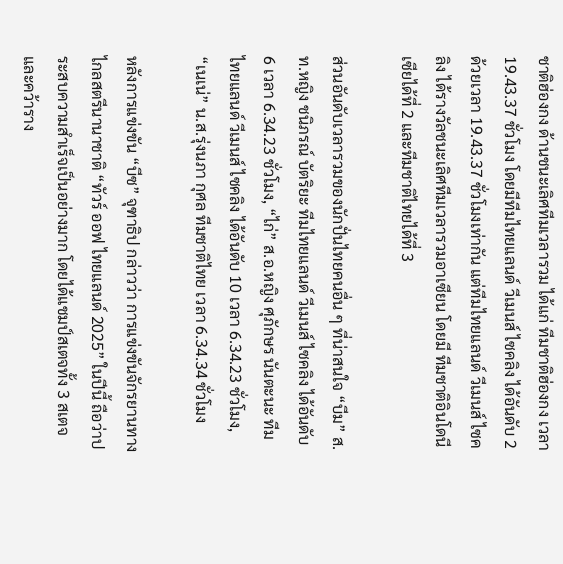ชาติฮ่องกง ด้านชนะเลิศทีมเวลารวม ได้แก่ ทีมชาติฮ่องกง เวลา 19.43.37 ชั่วโมง โดยมีทีมไทยแลนด์ วีเมนส์ ไซคลิง ได้อันดับ 2 ด้วยเวลา 19.43.37 ชั่วโมงเท่ากัน แต่ทีมไทยแลนด์ วีเมนส์ ไซคลิง ได้รางวัลชนะเลิศทีมเวลารวมอาเซียน โดยมี ทีมชาติอินโดนีเซียได้ที่ 2 และทีมชาติไทยได้ที่ 3

ส่วนอันดับเวลารวมของนักปั่นไทยคนอื่น ๆ ที่น่าสนใจ “บีม” ส.ท.หญิง ชนิภรณ์ บัตริยะ ทีมไทยแลนด์ วีเมนส์ ไซคลิง ได้อันดับ 6 เวลา 6.34.23 ชั่วโมง, “ไก่” ส.อ.หญิง ศุภักษร นันตะนะ ทีมไทยแลนด์ วีเมนส์ ไซคลิง ได้อันดับ 10 เวลา 6.34.23 ชั่วโมง, “เนเน่” น.ส.รุ่งนภา กุศล ทีมชาติไทย เวลา 6.34.34 ชั่วโมง

หลังการแข่งขัน “บีซ” จุฑาธิป กล่าวว่า การแข่งขันจักรยานทางไกลสตรีนานาชาติ “ทัวร์ ออฟ ไทยแลนด์ 2025” ในปีนี้ ถือว่าประสบความสำเร็จเป็นอย่างมาก โดยได้แชมป์สเตจทั้ง 3 สเตจ และคว้าราง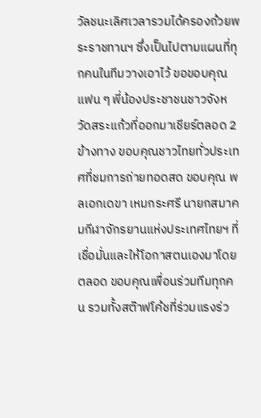วัลชนะเลิศเวลารวมได้ครองถ้วยพระราชทานฯ ซึ่งเป็นไปตามแผนที่ทุกคนในทีมวางเอาไว้ ขอขอบคุณแฟน ๆ พี่น้องประชาชนชาวจังหวัดสระแก้วที่ออกมาเชียร์ตลอด 2 ข้างทาง ขอบคุณชาวไทยทั่วประเทศที่ชมการถ่ายทอดสด ขอบคุณ พลเอกเดขา เหมกระศรี นายกสมาคมกีฬาจักรยานแห่งประเทศไทยฯ ที่เชื่อมั่นและให้โอกาสตนเองมาโดยตลอด ขอบคุณเพื่อนร่วมทีมทุกคน รวมทั้งสต๊าฟโค้ชที่ร่วมแรงร่ว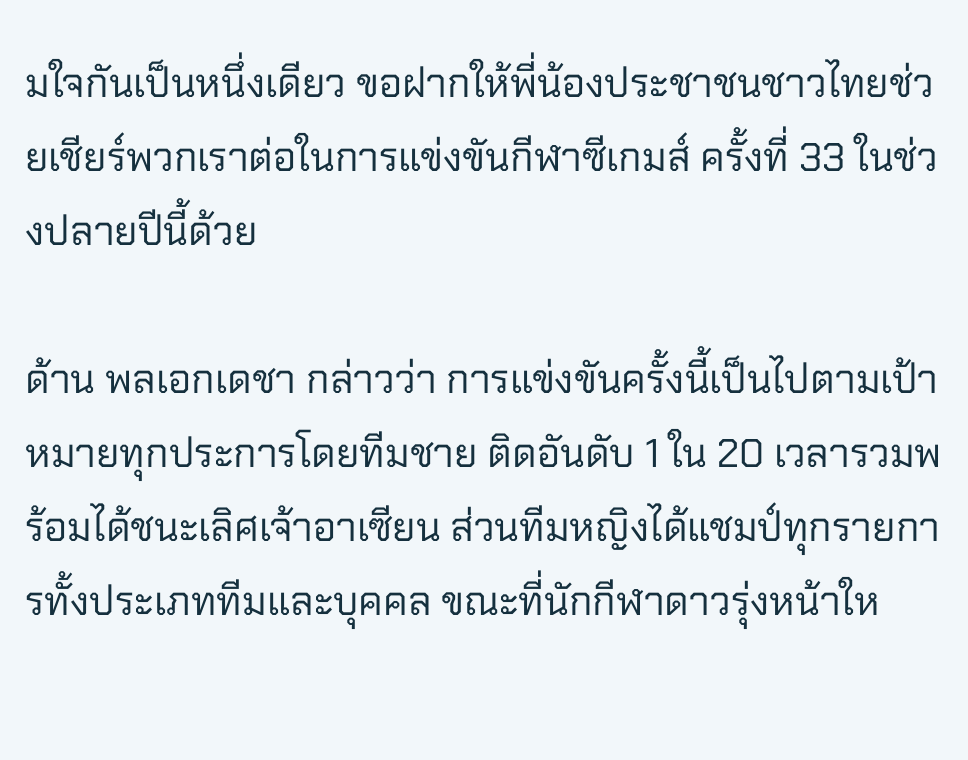มใจกันเป็นหนึ่งเดียว ขอฝากให้พี่น้องประชาชนชาวไทยช่วยเชียร์พวกเราต่อในการแข่งขันกีฬาซีเกมส์ ครั้งที่ 33 ในช่วงปลายปีนี้ด้วย

ด้าน พลเอกเดชา กล่าวว่า การแข่งขันครั้งนี้เป็นไปตามเป้าหมายทุกประการโดยทีมชาย ติดอันดับ 1 ใน 20 เวลารวมพร้อมได้ชนะเลิศเจ้าอาเซียน ส่วนทีมหญิงได้แชมป์ทุกรายการทั้งประเภททีมและบุคคล ขณะที่นักกีฬาดาวรุ่งหน้าให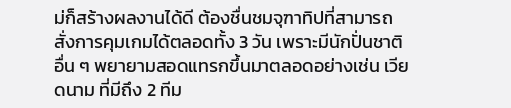ม่ก็สร้างผลงานได้ดี ต้องชื่นชมจุฑาทิปที่สามารถสั่งการคุมเกมได้ตลอดทั้ง 3 วัน เพราะมีนักปั่นชาติอื่น ๆ พยายามสอดแทรกขึ้นมาตลอดอย่างเช่น เวียดนาม ที่มีถึง 2 ทีม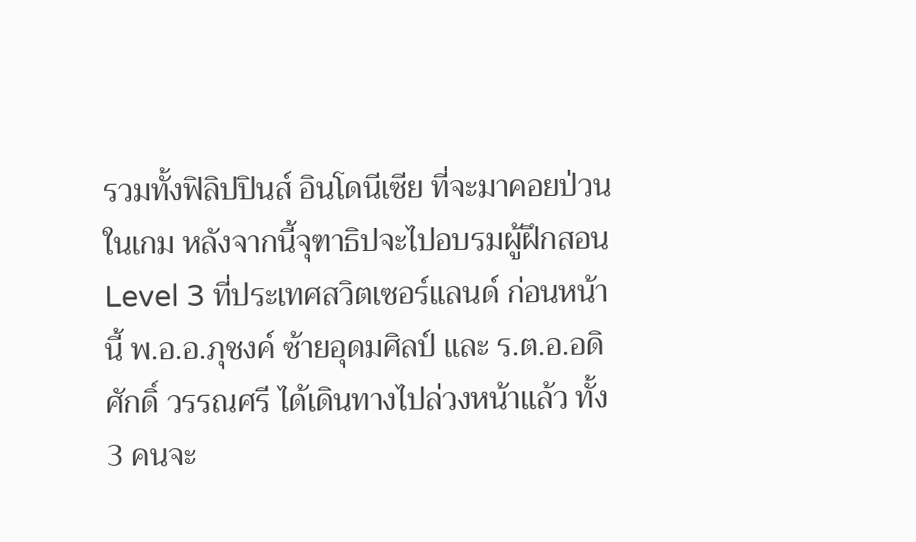รวมทั้งฟิลิปปินส์ อินโดนีเซีย ที่จะมาคอยป่วนในเกม หลังจากนี้จุฑาธิปจะไปอบรมผู้ฝึกสอน Level 3 ที่ประเทศสวิตเซอร์แลนด์ ก่อนหน้านี้ พ.อ.อ.ภุชงค์ ซ้ายอุดมศิลป์ และ ร.ต.อ.อดิศักดิ์ วรรณศรี ได้เดินทางไปล่วงหน้าแล้ว ทั้ง 3 คนจะ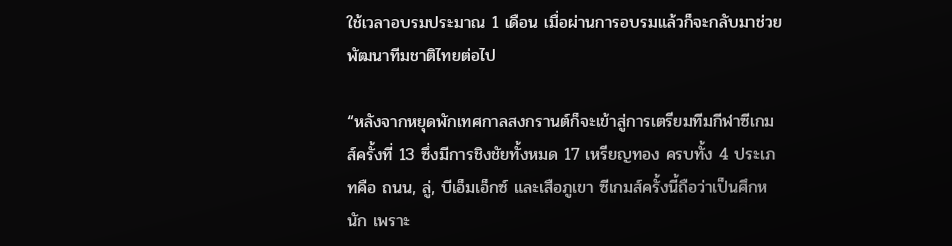ใช้เวลาอบรมประมาณ 1 เดือน เมื่อผ่านการอบรมแล้วก็จะกลับมาช่วยพัฒนาทีมชาติไทยต่อไป

“หลังจากหยุดพักเทศกาลสงกรานต์ก็จะเข้าสู่การเตรียมทีมกีฬาซีเกมส์ครั้งที่ 13 ซึ่งมีการชิงชัยทั้งหมด 17 เหรียญทอง ครบทั้ง 4 ประเภทคือ ถนน, ลู่, บีเอ็มเอ็กซ์ และเสือภูเขา ซีเกมส์ครั้งนี้ถือว่าเป็นศึกหนัก เพราะ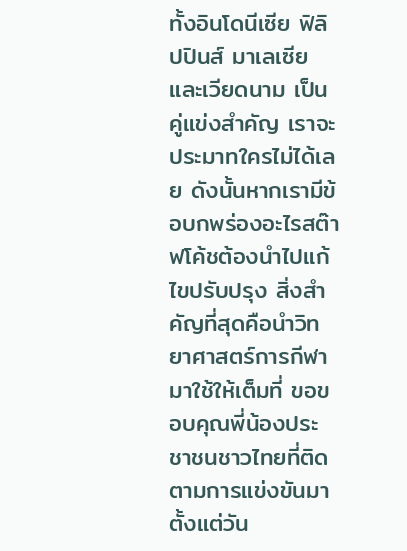ทั้งอินโดนีเซีย ฟิลิปปินส์ มาเลเซีย และเวียดนาม เป็นคู่แข่งสำคัญ เราจะประมาทใครไม่ได้เลย ดังนั้นหากเรามีข้อบกพร่องอะไรสต๊าฟโค้ชต้องนำไปแก้ไขปรับปรุง สิ่งสำคัญที่สุดคือนำวิทยาศาสตร์การกีฬามาใช้ให้เต็มที่ ขอขอบคุณพี่น้องประชาชนชาวไทยที่ติดตามการแข่งขันมาตั้งแต่วัน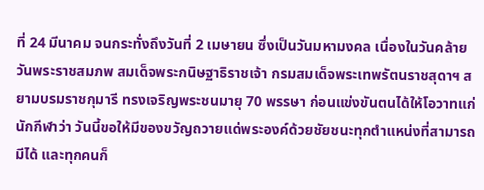ที่ 24 มีนาคม จนกระทั่งถึงวันที่ 2 เมษายน ซึ่งเป็นวันมหามงคล เนื่องในวันคล้ายวันพระราชสมภพ สมเด็จพระกนิษฐาธิราชเจ้า กรมสมเด็จพระเทพรัตนราชสุดาฯ สยามบรมราชกุมารี ทรงเจริญพระชนมายุ 70 พรรษา ก่อนแข่งขันตนได้ให้โอวาทแก่นักกีฬาว่า วันนี้ขอให้มีของขวัญถวายแด่พระองค์ด้วยชัยชนะทุกตำแหน่งที่สามารถมีได้ และทุกคนก็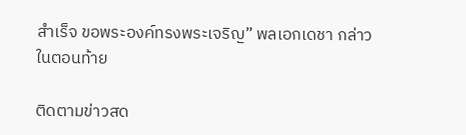สำเร็จ ขอพระองค์ทรงพระเจริญ” พลเอกเดชา กล่าวในตอนท้าย

ติดตามข่าวสด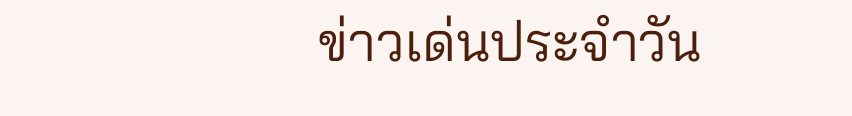ข่าวเด่นประจำวัน